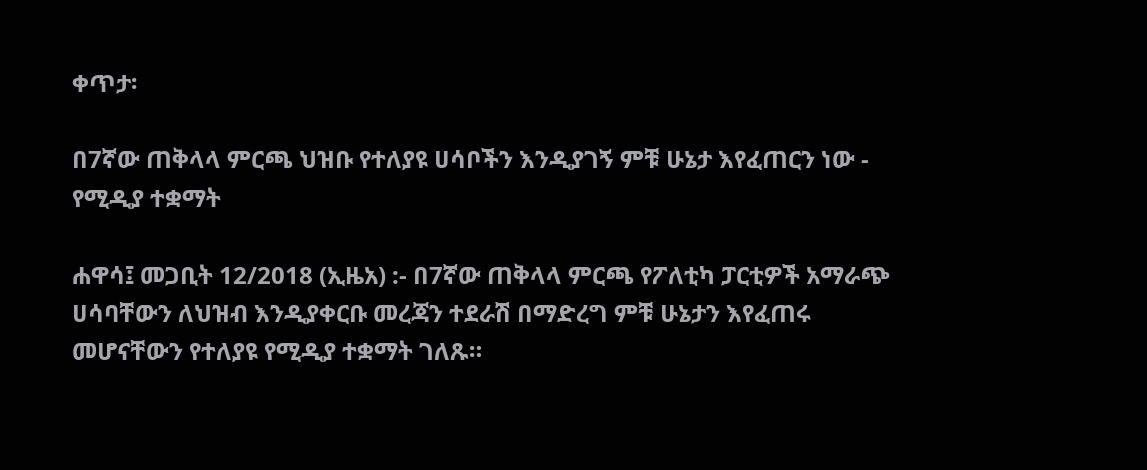ቀጥታ፡

በ7ኛው ጠቅላላ ምርጫ ህዝቡ የተለያዩ ሀሳቦችን እንዲያገኝ ምቹ ሁኔታ እየፈጠርን ነው - የሚዲያ ተቋማት

ሐዋሳ፤ መጋቢት 12/2018 (ኢዜአ) :- በ7ኛው ጠቅላላ ምርጫ የፖለቲካ ፓርቲዎች አማራጭ ሀሳባቸውን ለህዝብ እንዲያቀርቡ መረጃን ተደራሽ በማድረግ ምቹ ሁኔታን እየፈጠሩ መሆናቸውን የተለያዩ የሚዲያ ተቋማት ገለጹ።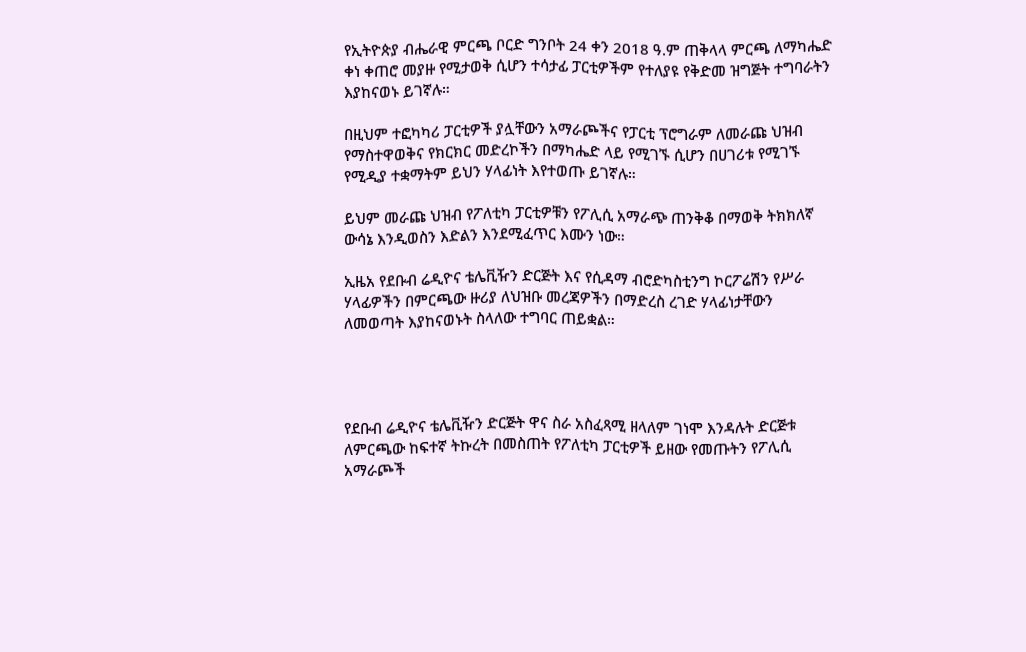የኢትዮጵያ ብሔራዊ ምርጫ ቦርድ ግንቦት 24 ቀን 2018 ዓ.ም ጠቅላላ ምርጫ ለማካሔድ ቀነ ቀጠሮ መያዙ የሚታወቅ ሲሆን ተሳታፊ ፓርቲዎችም የተለያዩ የቅድመ ዝግጅት ተግባራትን እያከናወኑ ይገኛሉ።

በዚህም ተፎካካሪ ፓርቲዎች ያሏቸውን አማራጮችና የፓርቲ ፕሮግራም ለመራጩ ህዝብ የማስተዋወቅና የክርክር መድረኮችን በማካሔድ ላይ የሚገኙ ሲሆን በሀገሪቱ የሚገኙ የሚዲያ ተቋማትም ይህን ሃላፊነት እየተወጡ ይገኛሉ።

ይህም መራጩ ህዝብ የፖለቲካ ፓርቲዎቹን የፖሊሲ አማራጭ ጠንቅቆ በማወቅ ትክክለኛ ውሳኔ እንዲወስን እድልን እንደሚፈጥር እሙን ነው።

ኢዜአ የደቡብ ሬዲዮና ቴሌቪዥን ድርጅት እና የሲዳማ ብሮድካስቲንግ ኮርፖሬሽን የሥራ ሃላፊዎችን በምርጫው ዙሪያ ለህዝቡ መረጃዎችን በማድረስ ረገድ ሃላፊነታቸውን ለመወጣት እያከናወኑት ስላለው ተግባር ጠይቋል።




የደቡብ ሬዲዮና ቴሌቪዥን ድርጅት ዋና ስራ አስፈጻሚ ዘላለም ገነሞ እንዳሉት ድርጅቱ ለምርጫው ከፍተኛ ትኩረት በመስጠት የፖለቲካ ፓርቲዎች ይዘው የመጡትን የፖሊሲ አማራጮች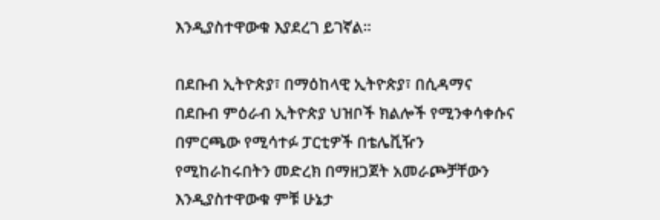እንዲያስተዋውቁ እያደረገ ይገኛል።

በደቡብ ኢትዮጵያ፣ በማዕከላዊ ኢትዮጵያ፣ በሲዳማና በደቡብ ምዕራብ ኢትዮጵያ ህዝቦች ክልሎች የሚንቀሳቀሱና በምርጫው የሚሳተፉ ፓርቲዎች በቴሌቪዥን የሚከራከሩበትን መድረክ በማዘጋጀት አመራጮቻቸውን እንዲያስተዋውቁ ምቹ ሁኔታ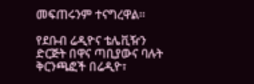መፍጠሩንም ተናግረዋል።

የደቡብ ሬዲዮና ቴሌቪዥን ድርጅት በዋና ጣቢያውና ባሉት ቅርንጫፎች በሬዲዮ፣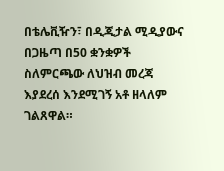በቴሌቪዥን፣ በዲጂታል ሚዲያውና በጋዜጣ በ50 ቋንቋዎች ስለምርጫው ለህዝብ መረጃ እያደረሰ እንደሚገኝ አቶ ዘላለም ገልጸዋል።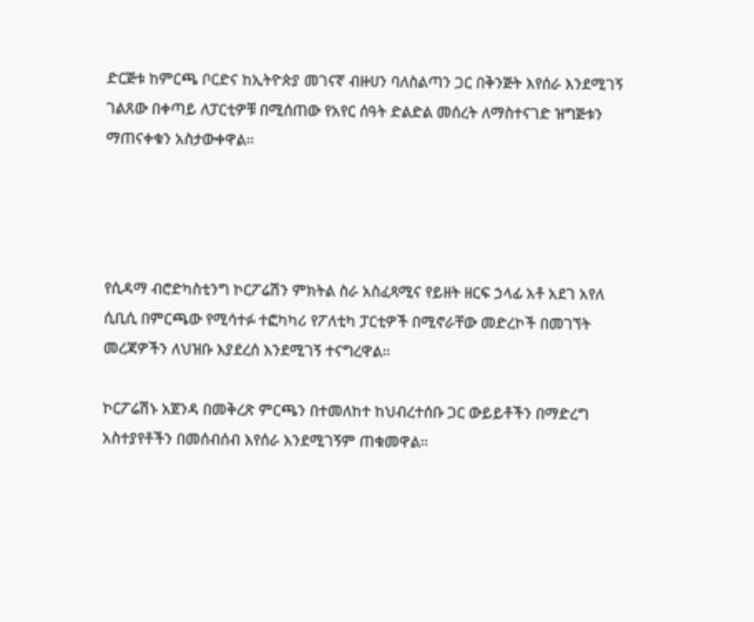ድርጅቱ ከምርጫ ቦርድና ከኢትዮጵያ መገናኛ ብዙሀን ባለስልጣን ጋር በቅንጅት እየሰራ እንደሚገኝ ገልጸው በቀጣይ ለፓርቲዎቹ በሚሰጠው የአየር ሰዓት ድልድል መሰረት ለማስተናገድ ዝግጅቱን ማጠናቀቁን አስታውቀዋል።




የሲዳማ ብሮድካስቲንግ ኮርፖሬሽን ምክትል ስራ አስፈጻሚና የይዘት ዘርፍ ኃላፊ አቶ አደገ አየለ ሲቢሲ በምርጫው የሚሳተፉ ተፎካካሪ የፖለቲካ ፓርቲዎች በሚኖራቸው መድረኮች በመገኘት መረጃዎችን ለህዝቡ እያደረሰ እንደሚገኝ ተናግረዋል።

ኮርፖሬሽኑ አጀንዳ በመቅረጽ ምርጫን በተመለከተ ከህብረተሰቡ ጋር ውይይቶችን በማድረግ አስተያየቶችን በመሰብሰብ እየሰራ እንደሚገኝም ጠቁመዋል።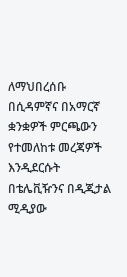ለማህበረሰቡ በሲዳምኛና በአማርኛ ቋንቋዎች ምርጫውን የተመለከቱ መረጃዎች እንዲደርሱት በቴሌቪዥንና በዲጂታል ሚዲያው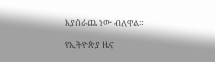እያሰራጨ ነው ብለዋል።

የኢትዮጵያ ዜና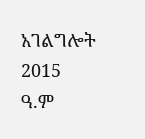አገልግሎት
2015
ዓ.ም